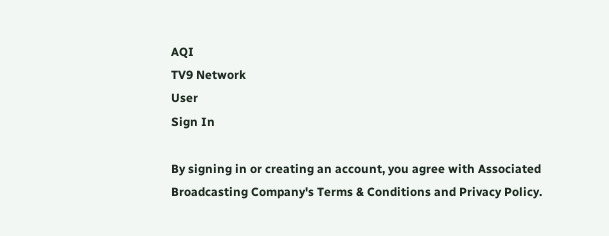AQI
TV9 Network
User
Sign In

By signing in or creating an account, you agree with Associated Broadcasting Company's Terms & Conditions and Privacy Policy.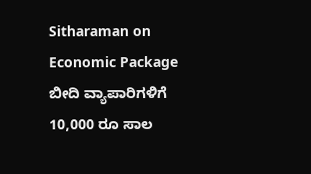Sitharaman on Economic Package ಬೀದಿ ವ್ಯಾಪಾರಿಗಳಿಗೆ 10,000 ರೂ ಸಾಲ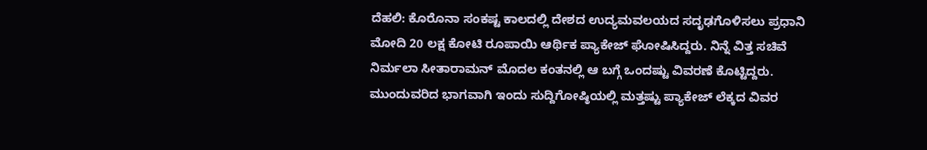ದೆಹಲಿ: ಕೊರೊನಾ ಸಂಕಷ್ಟ ಕಾಲದಲ್ಲಿ ದೇಶದ ಉದ್ಯಮವಲಯದ ಸದೃಢಗೊಳಿಸಲು ಪ್ರಧಾನಿ ಮೋದಿ 20 ಲಕ್ಷ ಕೋಟಿ ರೂಪಾಯಿ ಆರ್ಥಿಕ ಪ್ಯಾಕೇಜ್ ಘೋಷಿಸಿದ್ದರು. ನಿನ್ನೆ ವಿತ್ತ ಸಚಿವೆ ನಿರ್ಮಲಾ ಸೀತಾರಾಮನ್ ಮೊದಲ ಕಂತನಲ್ಲಿ ಆ ಬಗ್ಗೆ ಒಂದಷ್ಟು ವಿವರಣೆ ಕೊಟ್ಟಿದ್ದರು. ಮುಂದುವರಿದ ಭಾಗವಾಗಿ ಇಂದು ಸುದ್ದಿಗೋಷ್ಠಿಯಲ್ಲಿ ಮತ್ತಷ್ಟು ಪ್ಯಾಕೇಜ್ ಲೆಕ್ಕದ ವಿವರ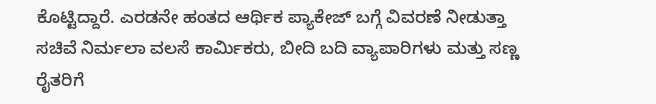ಕೊಟ್ಟಿದ್ದಾರೆ. ಎರಡನೇ ಹಂತದ ಆರ್ಥಿಕ ಪ್ಯಾಕೇಜ್ ಬಗ್ಗೆ ವಿವರಣೆ ನೀಡುತ್ತಾ ಸಚಿವೆ ನಿರ್ಮಲಾ ವಲಸೆ ಕಾರ್ಮಿಕರು, ಬೀದಿ ಬದಿ ವ್ಯಾಪಾರಿಗಳು ಮತ್ತು ಸಣ್ಣ ರೈತರಿಗೆ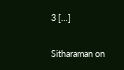3 […]

Sitharaman on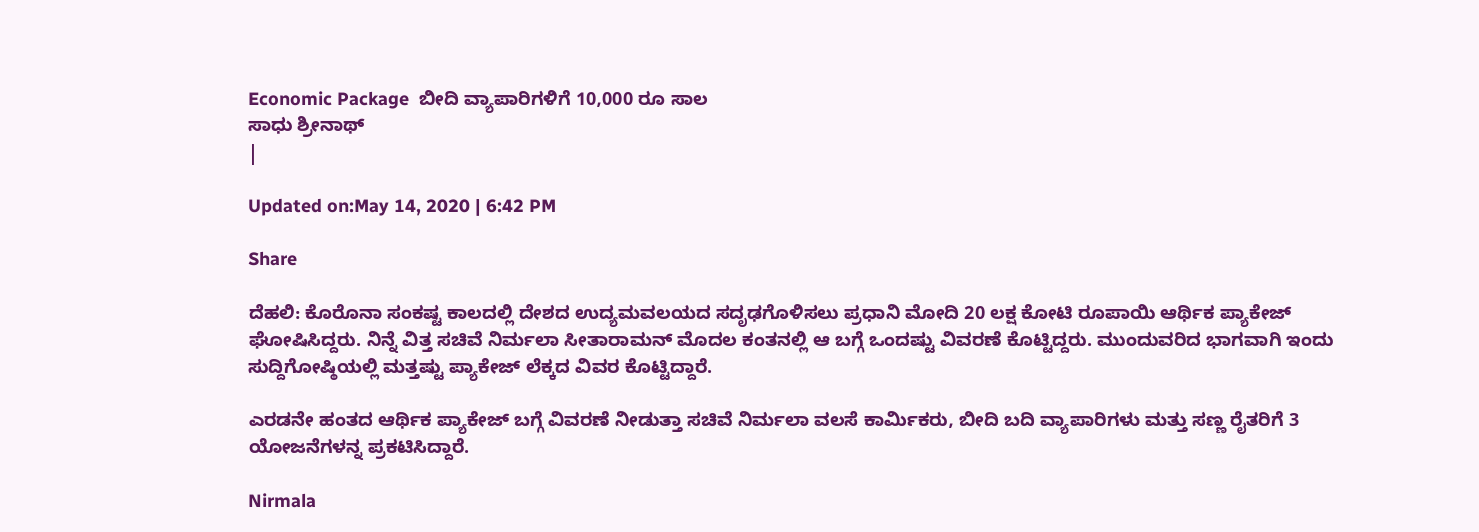Economic Package  ಬೀದಿ ವ್ಯಾಪಾರಿಗಳಿಗೆ 10,000 ರೂ ಸಾಲ
ಸಾಧು ಶ್ರೀನಾಥ್
|

Updated on:May 14, 2020 | 6:42 PM

Share

ದೆಹಲಿ: ಕೊರೊನಾ ಸಂಕಷ್ಟ ಕಾಲದಲ್ಲಿ ದೇಶದ ಉದ್ಯಮವಲಯದ ಸದೃಢಗೊಳಿಸಲು ಪ್ರಧಾನಿ ಮೋದಿ 20 ಲಕ್ಷ ಕೋಟಿ ರೂಪಾಯಿ ಆರ್ಥಿಕ ಪ್ಯಾಕೇಜ್ ಘೋಷಿಸಿದ್ದರು. ನಿನ್ನೆ ವಿತ್ತ ಸಚಿವೆ ನಿರ್ಮಲಾ ಸೀತಾರಾಮನ್ ಮೊದಲ ಕಂತನಲ್ಲಿ ಆ ಬಗ್ಗೆ ಒಂದಷ್ಟು ವಿವರಣೆ ಕೊಟ್ಟಿದ್ದರು. ಮುಂದುವರಿದ ಭಾಗವಾಗಿ ಇಂದು ಸುದ್ದಿಗೋಷ್ಠಿಯಲ್ಲಿ ಮತ್ತಷ್ಟು ಪ್ಯಾಕೇಜ್ ಲೆಕ್ಕದ ವಿವರ ಕೊಟ್ಟಿದ್ದಾರೆ.

ಎರಡನೇ ಹಂತದ ಆರ್ಥಿಕ ಪ್ಯಾಕೇಜ್ ಬಗ್ಗೆ ವಿವರಣೆ ನೀಡುತ್ತಾ ಸಚಿವೆ ನಿರ್ಮಲಾ ವಲಸೆ ಕಾರ್ಮಿಕರು, ಬೀದಿ ಬದಿ ವ್ಯಾಪಾರಿಗಳು ಮತ್ತು ಸಣ್ಣ ರೈತರಿಗೆ 3 ಯೋಜನೆಗಳನ್ನ ಪ್ರಕಟಿಸಿದ್ದಾರೆ.

Nirmala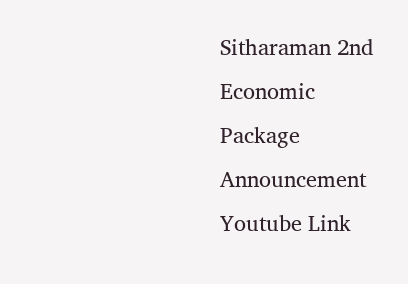Sitharaman 2nd Economic Package Announcement Youtube Link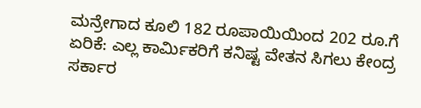ಮನ್ರೇಗಾದ ಕೂಲಿ 182 ರೂಪಾಯಿಯಿಂದ 202 ರೂ.ಗೆ ಏರಿಕೆ: ಎಲ್ಲ ಕಾರ್ಮಿಕರಿಗೆ ಕನಿಷ್ಟ ವೇತನ ಸಿಗಲು ಕೇಂದ್ರ ಸರ್ಕಾರ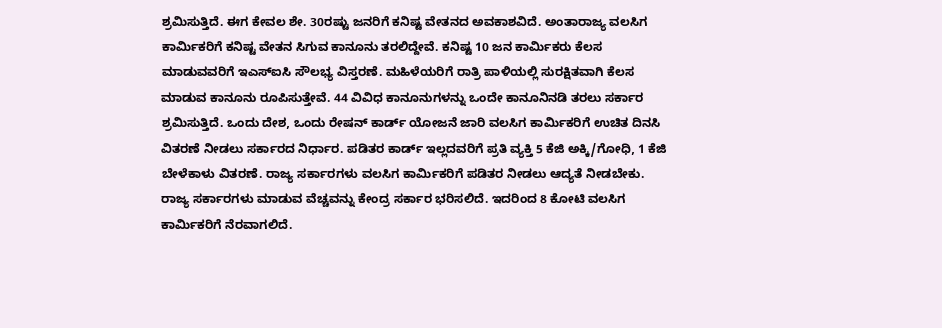ಶ್ರಮಿಸುತ್ತಿದೆ. ಈಗ ಕೇವಲ ಶೇ. 30ರಷ್ಟು ಜನರಿಗೆ ಕನಿಷ್ಟ ವೇತನದ ಅವಕಾಶವಿದೆ. ಅಂತಾರಾಜ್ಯ ವಲಸಿಗ ಕಾರ್ಮಿಕರಿಗೆ ಕನಿಷ್ಟ ವೇತನ ಸಿಗುವ ಕಾನೂನು ತರಲಿದ್ದೇವೆ. ಕನಿಷ್ಟ 10 ಜನ ಕಾರ್ಮಿಕರು ಕೆಲಸ ಮಾಡುವವರಿಗೆ ಇಎಸ್ಐಸಿ ಸೌಲಭ್ಯ ವಿಸ್ತರಣೆ. ಮಹಿಳೆಯರಿಗೆ ರಾತ್ರಿ ಪಾಳಿಯಲ್ಲಿ ಸುರಕ್ಷಿತವಾಗಿ ಕೆಲಸ ಮಾಡುವ ಕಾನೂನು ರೂಪಿಸುತ್ತೇವೆ. 44 ವಿವಿಧ ಕಾನೂನುಗಳನ್ನು ಒಂದೇ ಕಾನೂನಿನಡಿ ತರಲು ಸರ್ಕಾರ ಶ್ರಮಿಸುತ್ತಿದೆ. ಒಂದು ದೇಶ, ಒಂದು ರೇಷನ್ ಕಾರ್ಡ್ ಯೋಜನೆ ಜಾರಿ ವಲಸಿಗ ಕಾರ್ಮಿಕರಿಗೆ ಉಚಿತ ದಿನಸಿ ವಿತರಣೆ ನೀಡಲು ಸರ್ಕಾರದ ನಿರ್ಧಾರ. ಪಡಿತರ ಕಾರ್ಡ್ ಇಲ್ಲದವರಿಗೆ ಪ್ರತಿ ವ್ಯಕ್ತಿ 5 ಕೆಜಿ ಅಕ್ಕಿ/ಗೋಧಿ, 1 ಕೆಜಿ ಬೇಳೆಕಾಳು ವಿತರಣೆ. ರಾಜ್ಯ ಸರ್ಕಾರಗಳು ವಲಸಿಗ ಕಾರ್ಮಿಕರಿಗೆ ಪಡಿತರ ನೀಡಲು ಆದ್ಯತೆ ನೀಡಬೇಕು. ರಾಜ್ಯ ಸರ್ಕಾರಗಳು ಮಾಡುವ ವೆಚ್ಚವನ್ನು ಕೇಂದ್ರ ಸರ್ಕಾರ ಭರಿಸಲಿದೆ. ಇದರಿಂದ 8 ಕೋಟಿ ವಲಸಿಗ ಕಾರ್ಮಿಕರಿಗೆ ನೆರವಾಗಲಿದೆ.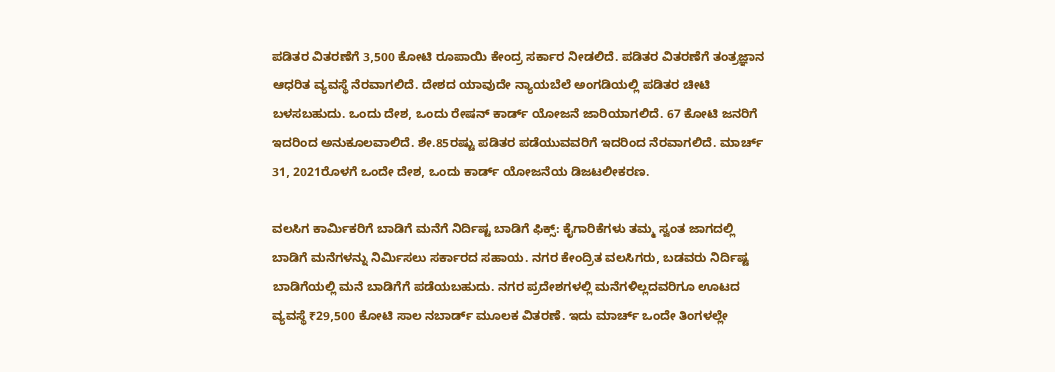ಪಡಿತರ ವಿತರಣೆಗೆ 3,500 ಕೋಟಿ ರೂಪಾಯಿ ಕೇಂದ್ರ ಸರ್ಕಾರ ನೀಡಲಿದೆ. ಪಡಿತರ ವಿತರಣೆಗೆ ತಂತ್ರಜ್ಞಾನ ಆಧರಿತ ವ್ಯವಸ್ಥೆ ನೆರವಾಗಲಿದೆ. ದೇಶದ ಯಾವುದೇ ನ್ಯಾಯಬೆಲೆ ಅಂಗಡಿಯಲ್ಲಿ ಪಡಿತರ ಚೀಟಿ ಬಳಸಬಹುದು. ಒಂದು ದೇಶ, ಒಂದು ರೇಷನ್ ಕಾರ್ಡ್ ಯೋಜನೆ ಜಾರಿಯಾಗಲಿದೆ. 67 ಕೋಟಿ ಜನರಿಗೆ ಇದರಿಂದ ಅನುಕೂಲವಾಲಿದೆ. ಶೇ.85ರಷ್ಟು ಪಡಿತರ ಪಡೆಯುವವರಿಗೆ ಇದರಿಂದ ನೆರವಾಗಲಿದೆ. ಮಾರ್ಚ್ 31, 2021ರೊಳಗೆ ಒಂದೇ ದೇಶ, ಒಂದು ಕಾರ್ಡ್ ಯೋಜನೆಯ ಡಿಜಟಲೀಕರಣ.

ವಲಸಿಗ ಕಾರ್ಮಿಕರಿಗೆ ಬಾಡಿಗೆ ಮನೆಗೆ ನಿರ್ದಿಷ್ಟ ಬಾಡಿಗೆ ಫಿಕ್ಸ್: ಕೈಗಾರಿಕೆಗಳು ತಮ್ಮ ಸ್ವಂತ ಜಾಗದಲ್ಲಿ ಬಾಡಿಗೆ ಮನೆಗಳನ್ನು ನಿರ್ಮಿಸಲು ಸರ್ಕಾರದ ಸಹಾಯ. ನಗರ ಕೇಂದ್ರಿತ ವಲಸಿಗರು, ಬಡವರು ನಿರ್ದಿಷ್ಟ ಬಾಡಿಗೆಯಲ್ಲಿ ಮನೆ ಬಾಡಿಗೆಗೆ ಪಡೆಯಬಹುದು. ನಗರ ಪ್ರದೇಶಗಳಲ್ಲಿ ಮನೆಗಳಿಲ್ಲದವರಿಗೂ ಊಟದ ವ್ಯವಸ್ಥೆ ₹29,500 ಕೋಟಿ ಸಾಲ ನಬಾರ್ಡ್ ಮೂಲಕ ವಿತರಣೆ. ಇದು ಮಾರ್ಚ್ ಒಂದೇ ತಿಂಗಳಲ್ಲೇ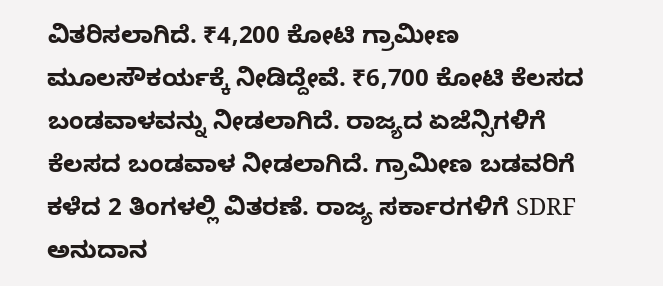ವಿತರಿಸಲಾಗಿದೆ. ₹4,200 ಕೋಟಿ ಗ್ರಾಮೀಣ ಮೂಲಸೌಕರ್ಯಕ್ಕೆ ನೀಡಿದ್ದೇವೆ. ₹6,700 ಕೋಟಿ ಕೆಲಸದ ಬಂಡವಾಳವನ್ನು ನೀಡಲಾಗಿದೆ. ರಾಜ್ಯದ ಏಜೆನ್ಸಿಗಳಿಗೆ ಕೆಲಸದ ಬಂಡವಾಳ ನೀಡಲಾಗಿದೆ. ಗ್ರಾಮೀಣ ಬಡವರಿಗೆ ಕಳೆದ 2 ತಿಂಗಳಲ್ಲಿ ವಿತರಣೆ. ರಾಜ್ಯ ಸರ್ಕಾರಗಳಿಗೆ SDRF ಅನುದಾನ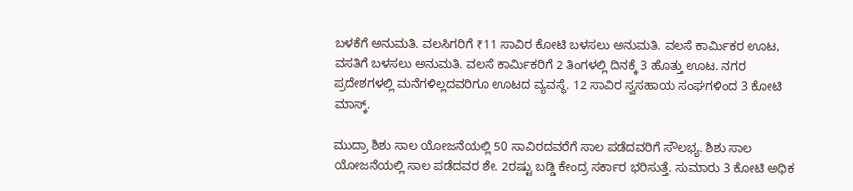ಬಳಕೆಗೆ ಅನುಮತಿ. ವಲಸಿಗರಿಗೆ ₹11 ಸಾವಿರ ಕೋಟಿ ಬಳಸಲು ಅನುಮತಿ. ವಲಸೆ ಕಾರ್ಮಿಕರ ಊಟ, ವಸತಿಗೆ ಬಳಸಲು ಅನುಮತಿ. ವಲಸೆ ಕಾರ್ಮಿಕರಿಗೆ 2 ತಿಂಗಳಲ್ಲಿ ದಿನಕ್ಕೆ 3 ಹೊತ್ತು ಊಟ. ನಗರ ಪ್ರದೇಶಗಳಲ್ಲಿ ಮನೆಗಳಿಲ್ಲದವರಿಗೂ ಊಟದ ವ್ಯವಸ್ಥೆ. 12 ಸಾವಿರ ಸ್ವಸಹಾಯ ಸಂಘಗಳಿಂದ 3 ಕೋಟಿ ಮಾಸ್ಕ್.

ಮುದ್ರಾ ಶಿಶು ಸಾಲ ಯೋಜನೆಯಲ್ಲಿ 50 ಸಾವಿರದವರೆಗೆ ಸಾಲ ಪಡೆದವರಿಗೆ ಸೌಲಭ್ಯ. ಶಿಶು ಸಾಲ ಯೋಜನೆಯಲ್ಲಿ ಸಾಲ ಪಡೆದವರ ಶೇ. 2ರಷ್ಟು ಬಡ್ಡಿ ಕೇಂದ್ರ ಸರ್ಕಾರ ಭರಿಸುತ್ತೆ. ಸುಮಾರು 3 ಕೋಟಿ ಅಧಿಕ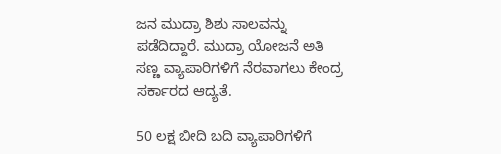ಜನ ಮುದ್ರಾ ಶಿಶು ಸಾಲವನ್ನು ಪಡೆದಿದ್ದಾರೆ. ಮುದ್ರಾ ಯೋಜನೆ ಅತಿ ಸಣ್ಣ ವ್ಯಾಪಾರಿಗಳಿಗೆ ನೆರವಾಗಲು ಕೇಂದ್ರ ಸರ್ಕಾರದ ಆದ್ಯತೆ.

50 ಲಕ್ಷ ಬೀದಿ ಬದಿ ವ್ಯಾಪಾರಿಗಳಿಗೆ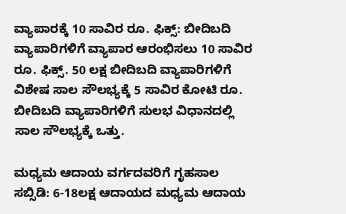ವ್ಯಾಪಾರಕ್ಕೆ 10 ಸಾವಿರ ರೂ. ಫಿಕ್ಸ್: ಬೀದಿಬದಿ ವ್ಯಾಪಾರಿಗಳಿಗೆ ವ್ಯಾಪಾರ ಆರಂಭಿಸಲು 10 ಸಾವಿರ ರೂ. ಫಿಕ್ಸ್. 50 ಲಕ್ಷ ಬೀದಿಬದಿ ವ್ಯಾಪಾರಿಗಳಿಗೆ ವಿಶೇಷ ಸಾಲ ಸೌಲಭ್ಯಕ್ಕೆ 5 ಸಾವಿರ ಕೋಟಿ ರೂ. ಬೀದಿಬದಿ ವ್ಯಾಪಾರಿಗಳಿಗೆ ಸುಲಭ ವಿಧಾನದಲ್ಲಿ ಸಾಲ ಸೌಲಭ್ಯಕ್ಕೆ ಒತ್ತು.

ಮಧ್ಯಮ ಆದಾಯ ವರ್ಗದವರಿಗೆ ಗೃಹಸಾಲ ಸಬ್ಸಿಡಿ: 6-18ಲಕ್ಷ ಆದಾಯದ ಮಧ್ಯಮ ಆದಾಯ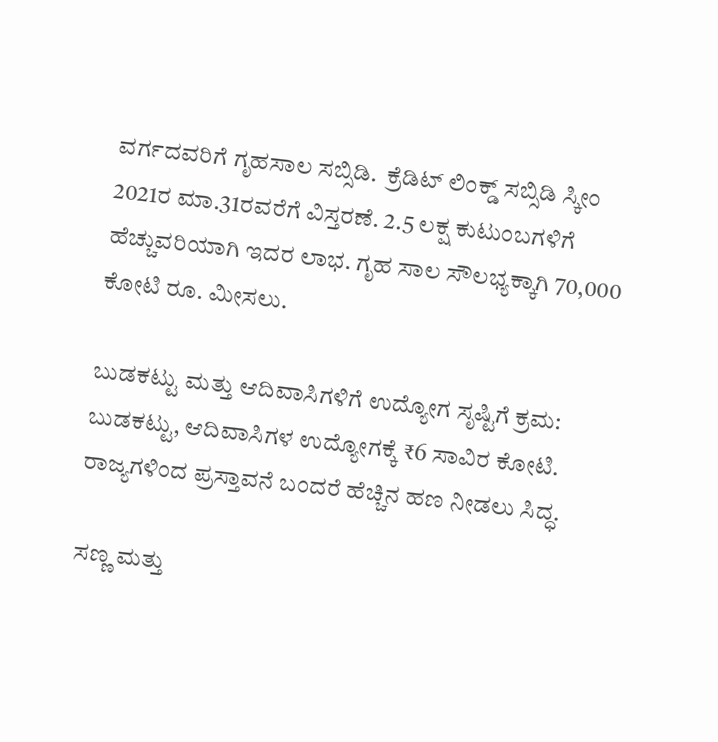ವರ್ಗದವರಿಗೆ ಗೃಹಸಾಲ ಸಬ್ಸಿಡಿ.  ಕ್ರೆಡಿಟ್ ಲಿಂಕ್ಡ್ ಸಬ್ಸಿಡಿ ಸ್ಕೀಂ 2021ರ ಮಾ.31ರವರೆಗೆ ವಿಸ್ತರಣೆ. 2.5 ಲಕ್ಷ ಕುಟುಂಬಗಳಿಗೆ ಹೆಚ್ಚುವರಿಯಾಗಿ ಇದರ ಲಾಭ. ಗೃಹ ಸಾಲ ಸೌಲಭ್ಯಕ್ಕಾಗಿ 70,000 ಕೋಟಿ ರೂ. ಮೀಸಲು.

ಬುಡಕಟ್ಟು ಮತ್ತು ಆದಿವಾಸಿಗಳಿಗೆ ಉದ್ಯೋಗ ಸೃಷ್ಟಿಗೆ ಕ್ರಮ:  ಬುಡಕಟ್ಟು, ಆದಿವಾಸಿಗಳ ಉದ್ಯೋಗಕ್ಕೆ ₹6 ಸಾವಿರ ಕೋಟಿ. ರಾಜ್ಯಗಳಿಂದ ಪ್ರಸ್ತಾವನೆ ಬಂದರೆ ಹೆಚ್ಚಿನ ಹಣ ನೀಡಲು ಸಿದ್ಧ.

ಸಣ್ಣ ಮತ್ತು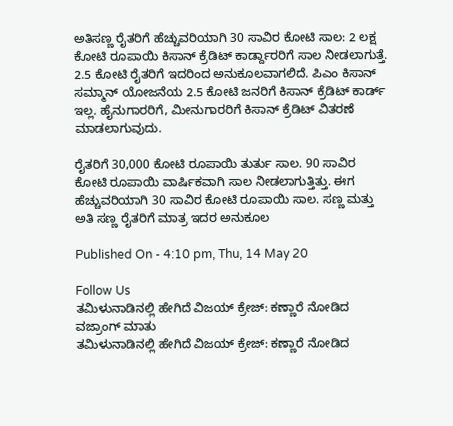ಅತಿಸಣ್ಣ ರೈತರಿಗೆ ಹೆಚ್ಚುವರಿಯಾಗಿ 30 ಸಾವಿರ ಕೋಟಿ ಸಾಲ: 2 ಲಕ್ಷ ಕೋಟಿ ರೂಪಾಯಿ ಕಿಸಾನ್ ಕ್ರೆಡಿಟ್ ಕಾರ್ಡ್ದಾರರಿಗೆ ಸಾಲ ನೀಡಲಾಗುತ್ತೆ. 2.5 ಕೋಟಿ ರೈತರಿಗೆ ಇದರಿಂದ ಅನುಕೂಲವಾಗಲಿದೆ. ಪಿಎಂ ಕಿಸಾನ್ ಸಮ್ಮಾನ್ ಯೋಜನೆಯ 2.5 ಕೋಟಿ ಜನರಿಗೆ ಕಿಸಾನ್ ಕ್ರೆಡಿಟ್ ಕಾರ್ಡ್ ಇಲ್ಲ. ಹೈನುಗಾರರಿಗೆ, ಮೀನುಗಾರರಿಗೆ ಕಿಸಾನ್ ಕ್ರೆಡಿಟ್ ವಿತರಣೆ ಮಾಡಲಾಗುವುದು.

ರೈತರಿಗೆ 30,000 ಕೋಟಿ ರೂಪಾಯಿ ತುರ್ತು ಸಾಲ. 90 ಸಾವಿರ ಕೋಟಿ ರೂಪಾಯಿ ವಾರ್ಷಿಕವಾಗಿ ಸಾಲ ನೀಡಲಾಗುತ್ತಿತ್ತು. ಈಗ ಹೆಚ್ಚುವರಿಯಾಗಿ 30 ಸಾವಿರ ಕೋಟಿ ರೂಪಾಯಿ ಸಾಲ. ಸಣ್ಣ ಮತ್ತು ಅತಿ ಸಣ್ಣ ರೈತರಿಗೆ ಮಾತ್ರ ಇದರ ಅನುಕೂಲ

Published On - 4:10 pm, Thu, 14 May 20

Follow Us
ತಮಿಳುನಾಡಿನಲ್ಲಿ ಹೇಗಿದೆ ವಿಜಯ್ ಕ್ರೇಜ್: ಕಣ್ಣಾರೆ ನೋಡಿದ ವಜ್ರಾಂಗ್ ಮಾತು
ತಮಿಳುನಾಡಿನಲ್ಲಿ ಹೇಗಿದೆ ವಿಜಯ್ ಕ್ರೇಜ್: ಕಣ್ಣಾರೆ ನೋಡಿದ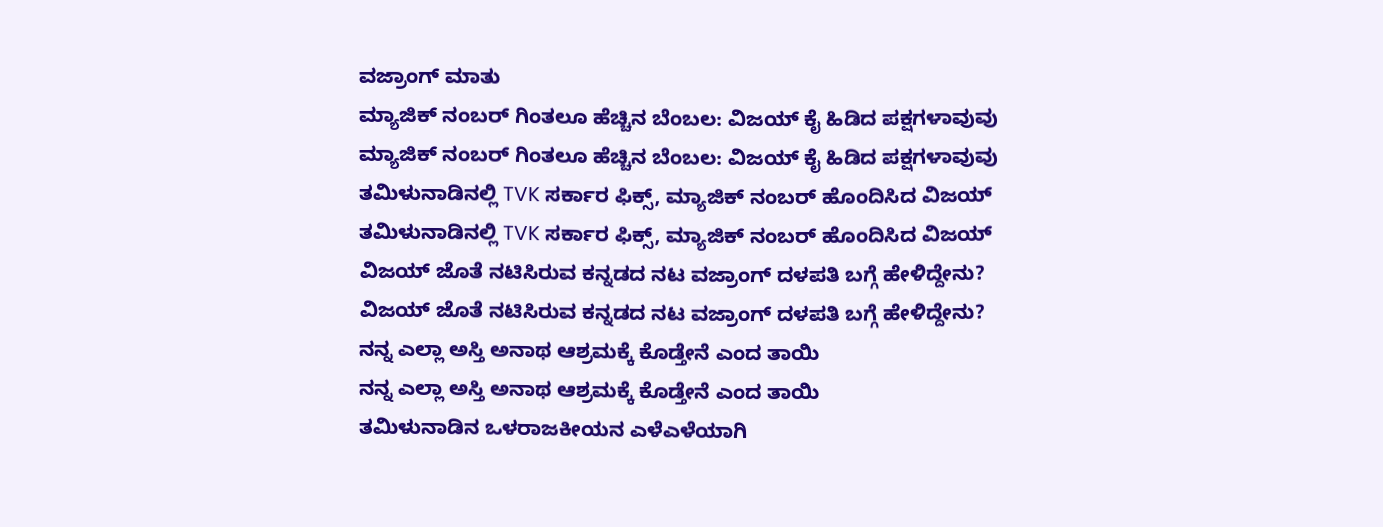ವಜ್ರಾಂಗ್ ಮಾತು
ಮ್ಯಾಜಿಕ್ ನಂಬರ್ ಗಿಂತಲೂ ಹೆಚ್ಚಿನ ಬೆಂಬಲ: ವಿಜಯ್ ಕೈ ಹಿಡಿದ ಪಕ್ಷಗಳಾವುವು
ಮ್ಯಾಜಿಕ್ ನಂಬರ್ ಗಿಂತಲೂ ಹೆಚ್ಚಿನ ಬೆಂಬಲ: ವಿಜಯ್ ಕೈ ಹಿಡಿದ ಪಕ್ಷಗಳಾವುವು
ತಮಿಳುನಾಡಿನಲ್ಲಿ TVK ಸರ್ಕಾರ ಫಿಕ್ಸ್‌, ಮ್ಯಾಜಿಕ್ ನಂಬರ್ ಹೊಂದಿಸಿದ ವಿಜಯ್
ತಮಿಳುನಾಡಿನಲ್ಲಿ TVK ಸರ್ಕಾರ ಫಿಕ್ಸ್‌, ಮ್ಯಾಜಿಕ್ ನಂಬರ್ ಹೊಂದಿಸಿದ ವಿಜಯ್
ವಿಜಯ್ ಜೊತೆ ನಟಿಸಿರುವ ಕನ್ನಡದ ನಟ ವಜ್ರಾಂಗ್ ದಳಪತಿ ಬಗ್ಗೆ ಹೇಳಿದ್ದೇನು?
ವಿಜಯ್ ಜೊತೆ ನಟಿಸಿರುವ ಕನ್ನಡದ ನಟ ವಜ್ರಾಂಗ್ ದಳಪತಿ ಬಗ್ಗೆ ಹೇಳಿದ್ದೇನು?
ನನ್ನ ಎಲ್ಲಾ ಅಸ್ತಿ ಅನಾಥ ಆಶ್ರಮಕ್ಕೆ ಕೊಡ್ತೇನೆ ಎಂದ ತಾಯಿ
ನನ್ನ ಎಲ್ಲಾ ಅಸ್ತಿ ಅನಾಥ ಆಶ್ರಮಕ್ಕೆ ಕೊಡ್ತೇನೆ ಎಂದ ತಾಯಿ
ತಮಿಳುನಾಡಿನ ಒಳರಾಜಕೀಯನ ಎಳೆಎಳೆಯಾಗಿ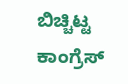ಬಿಚ್ಚಿಟ್ಟ ಕಾಂಗ್ರೆಸ್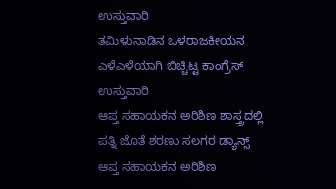ಉಸ್ತುವಾರಿ
ತಮಿಳುನಾಡಿನ ಒಳರಾಜಕೀಯನ ಎಳೆಎಳೆಯಾಗಿ ಬಿಚ್ಚಿಟ್ಟ ಕಾಂಗ್ರೆಸ್ ಉಸ್ತುವಾರಿ
ಆಪ್ತ ಸಹಾಯಕನ ಅರಿಶಿಣ ಶಾಸ್ತ್ರದಲ್ಲಿ ಪತ್ನಿ ಜೊತೆ ಶರಣು ಸಲಗರ ಡ್ಯಾನ್ಸ್
ಆಪ್ತ ಸಹಾಯಕನ ಅರಿಶಿಣ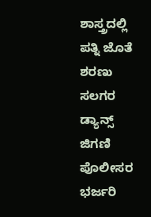ಶಾಸ್ತ್ರದಲ್ಲಿ ಪತ್ನಿ ಜೊತೆ ಶರಣು ಸಲಗರ ಡ್ಯಾನ್ಸ್
ಜಿಗಣಿ ಪೊಲೀಸರ ಭರ್ಜರಿ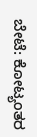ಬೇಟೆ: ಕೋಟ್ಯಂತರ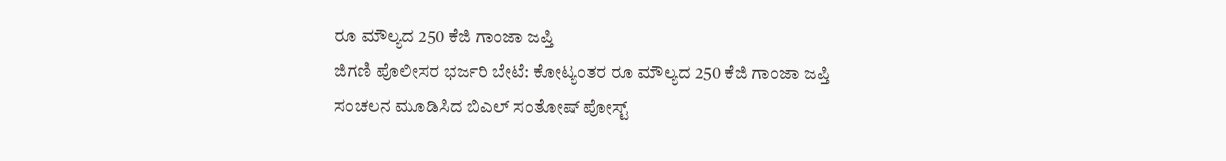ರೂ ಮೌಲ್ಯದ 250 ಕೆಜಿ ಗಾಂಜಾ ಜಪ್ತಿ
ಜಿಗಣಿ ಪೊಲೀಸರ ಭರ್ಜರಿ ಬೇಟೆ: ಕೋಟ್ಯಂತರ ರೂ ಮೌಲ್ಯದ 250 ಕೆಜಿ ಗಾಂಜಾ ಜಪ್ತಿ
ಸಂಚಲನ ಮೂಡಿಸಿದ ಬಿಎಲ್ ಸಂತೋಷ್ ಪೋಸ್ಟ್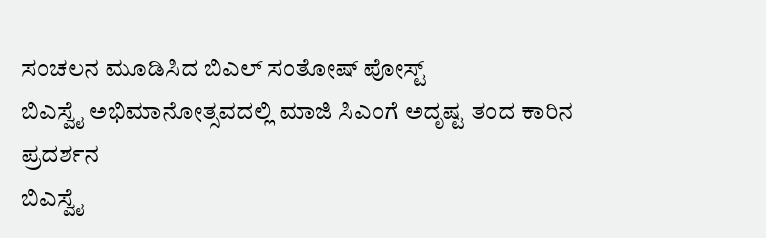ಸಂಚಲನ ಮೂಡಿಸಿದ ಬಿಎಲ್ ಸಂತೋಷ್ ಪೋಸ್ಟ್
ಬಿಎಸ್ವೈ ಅಭಿಮಾನೋತ್ಸವದಲ್ಲಿ ಮಾಜಿ ಸಿಎಂಗೆ ಅದೃಷ್ಟ ತಂದ ಕಾರಿನ ಪ್ರದರ್ಶನ
ಬಿಎಸ್ವೈ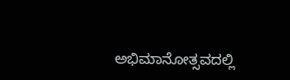ಅಭಿಮಾನೋತ್ಸವದಲ್ಲಿ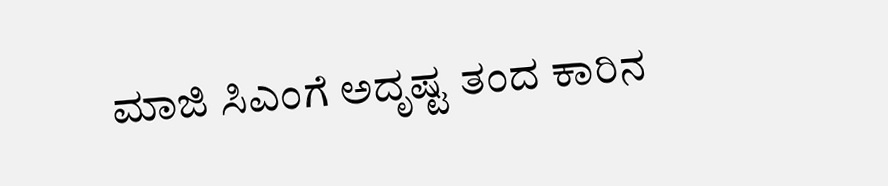ಮಾಜಿ ಸಿಎಂಗೆ ಅದೃಷ್ಟ ತಂದ ಕಾರಿನ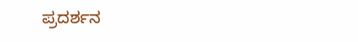ಪ್ರದರ್ಶನ